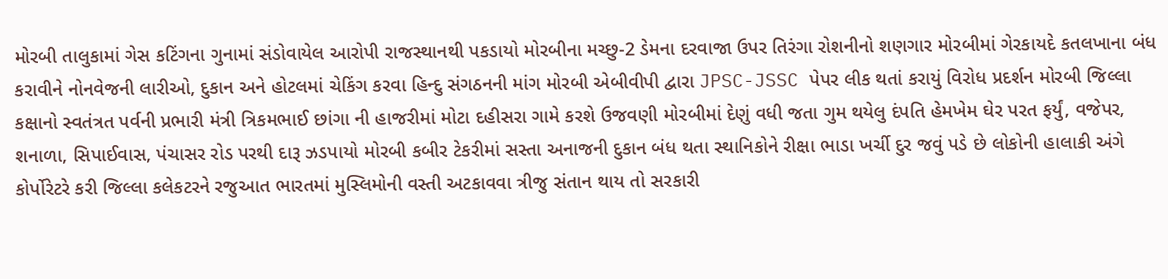મોરબી તાલુકામાં ગેસ કટિંગના ગુનામાં સંડોવાયેલ આરોપી રાજસ્થાનથી પકડાયો મોરબીના મચ્છુ-2 ડેમના દરવાજા ઉપર તિરંગા રોશનીનો શણગાર મોરબીમાં ગેરકાયદે કતલખાના બંધ કરાવીને નોનવેજની લારીઓ, દુકાન અને હોટલમાં ચેકિંગ કરવા હિન્દુ સંગઠનની માંગ મોરબી એબીવીપી દ્વારા JPSC-JSSC પેપર લીક થતાં કરાયું વિરોધ પ્રદર્શન મોરબી જિલ્લા કક્ષાનો સ્વતંત્રત પર્વની પ્રભારી મંત્રી ત્રિકમભાઈ છાંગા ની હાજરીમાં મોટા દહીસરા ગામે કરશે ઉજવણી મોરબીમાં દેણું વધી જતા ગુમ થયેલુ દંપતિ હેમખેમ ઘેર પરત ફર્યું, વજેપર, શનાળા, સિપાઈવાસ, પંચાસર રોડ પરથી દારૂ ઝડપાયો મોરબી કબીર ટેકરીમાં સસ્તા અનાજની દુકાન બંધ થતા સ્થાનિકોને રીક્ષા ભાડા ખર્ચી દુર જવું પડે છે લોકોની હાલાકી અંગે કોર્પોરેટરે કરી જિલ્લા કલેકટરને રજુઆત ભારતમાં મુસ્લિમોની વસ્તી અટકાવવા ત્રીજુ સંતાન થાય તો સરકારી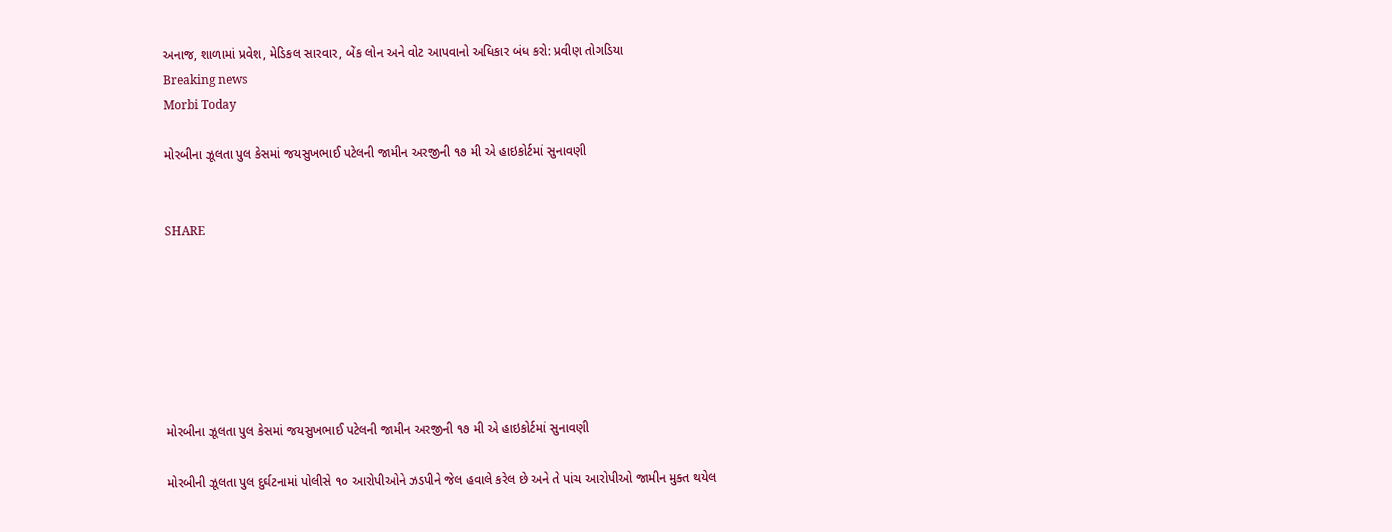અનાજ, શાળામાં પ્રવેશ, મેડિકલ સારવાર, બેંક લોન અને વોટ આપવાનો અધિકાર બંધ કરો: પ્રવીણ તોગડિયા
Breaking news
Morbi Today

મોરબીના ઝૂલતા પુલ કેસમાં જયસુખભાઈ પટેલની જામીન અરજીની ૧૭ મી એ હાઇકોર્ટમાં સુનાવણી


SHARE







મોરબીના ઝૂલતા પુલ કેસમાં જયસુખભાઈ પટેલની જામીન અરજીની ૧૭ મી એ હાઇકોર્ટમાં સુનાવણી

મોરબીની ઝૂલતા પુલ દુર્ઘટનામાં પોલીસે ૧૦ આરોપીઓને ઝડપીને જેલ હવાલે કરેલ છે અને તે પાંચ આરોપીઓ જામીન મુક્ત થયેલ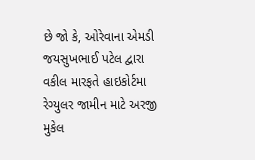છે જો કે, ઓરેવાના એમડી જયસુખભાઈ પટેલ દ્વારા વકીલ મારફતે હાઇકોર્ટમા રેગ્યુલર જામીન માટે અરજી મુકેલ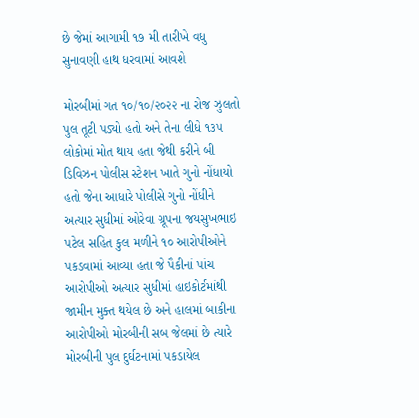છે જેમાં આગામી ૧૭ મી તારીખે વધુ સુનાવણી હાથ ધરવામાં આવશે

મોરબીમાં ગત ૧૦/૧૦/૨૦૨૨ ના રોજ ઝુલતો પુલ તૂટી પડ્યો હતો અને તેના લીધે ૧૩૫ લોકોમાં મોત થાય હતા જેથી કરીને બી ડિવિઝન પોલીસ સ્ટેશન ખાતે ગુનો નોંધાયો હતો જેના આધારે પોલીસે ગુનો નોંધીને અત્યાર સુધીમાં ઓરેવા ગ્રૂપના જયસુખભાઇ પટેલ સહિત કુલ મળીને ૧૦ આરોપીઓને પકડવામાં આવ્યા હતા જે પૈકીનાં પાંચ આરોપીઓ અત્યાર સુધીમાં હાઇકોર્ટમાંથી જામીન મુક્ત થયેલ છે અને હાલમાં બાકીના આરોપીઓ મોરબીની સબ જેલમાં છે ત્યારે મોરબીની પુલ દુર્ઘટનામાં પકડાયેલ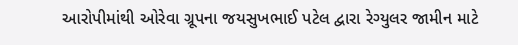આરોપીમાંથી ઓરેવા ગ્રૂપના જયસુખભાઈ પટેલ દ્વારા રેગ્યુલર જામીન માટે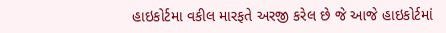હાઇકોર્ટમા વકીલ મારફતે અરજી કરેલ છે જે આજે હાઇકોર્ટમાં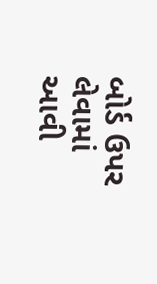બોર્ડ ઉપર લેવામાં આવી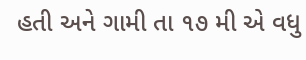હતી અને ગામી તા ૧૭ મી એ વધુ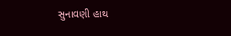સુનાવણી હાથ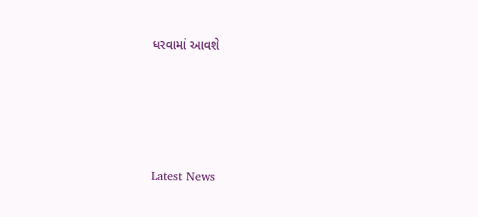ધરવામાં આવશે






Latest News